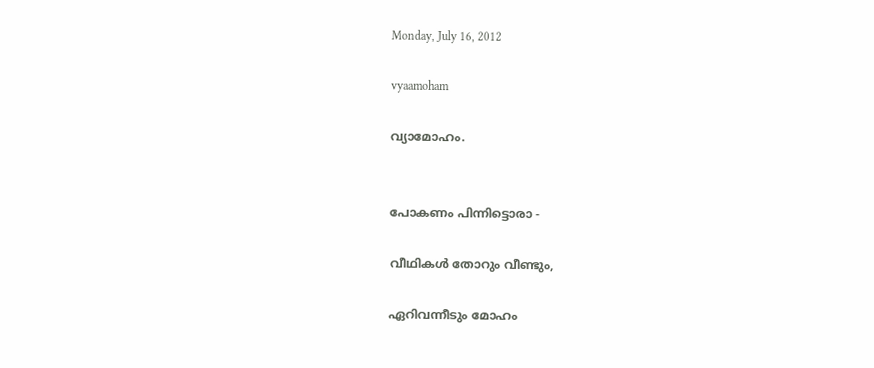Monday, July 16, 2012

vyaamoham

വ്യാമോഹം.


പോകണം പിന്നിട്ടൊരാ -

വീഥികള്‍ തോറും വീണ്ടും,

ഏറിവന്നീടും മോഹം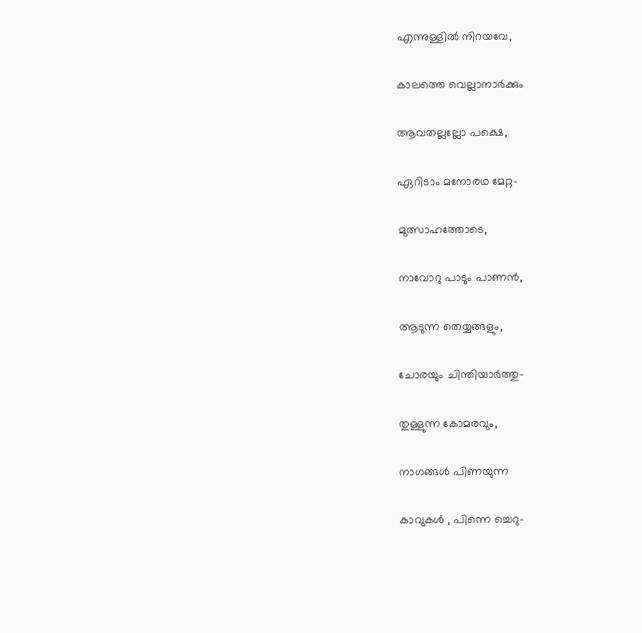എന്നുള്ളില്‍ നിറയവേ,

കാലത്തെ വെല്ലാനാര്‍ക്കും

ആവതല്ലല്ലോ പക്ഷെ,

ഏറിടാം മനോരഥ മേറ്റ-

മുത്സാഹത്തോടെ,

നാവോറു പാടും പാണന്‍,

ആടുന്ന തെയ്യങ്ങളും,

ചോരയും ചിന്തിയാര്‍ത്തു-

തുള്ളുന്ന കോമരവും,

നാഗങ്ങള്‍ പിണയുന്ന

കാവുകള്‍ , പിന്നെ ച്ചെറു-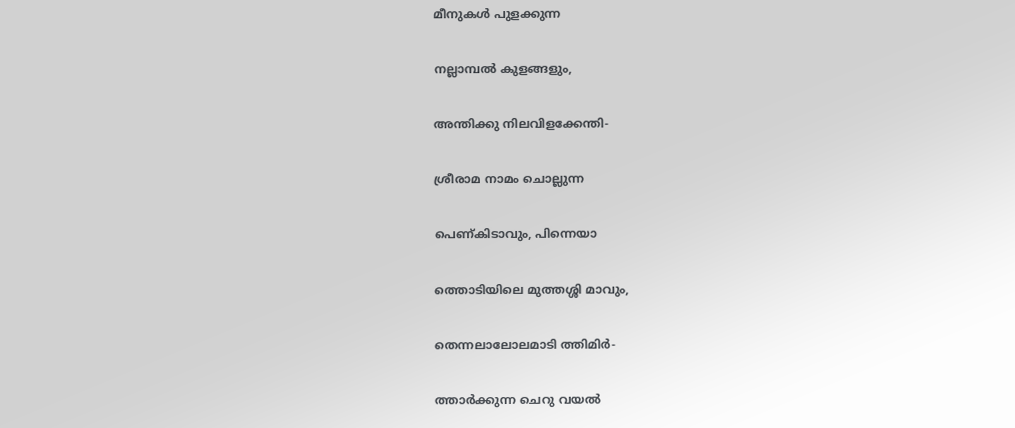മീനുകള്‍ പുളക്കുന്ന

നല്ലാമ്പല്‍ കുളങ്ങളും,

അന്തിക്കു നിലവിളക്കേന്തി-

ശ്രീരാമ നാമം ചൊല്ലുന്ന

പെണ്കിടാവും, പിന്നെയാ

ത്തൊടിയിലെ മുത്തശ്ശി മാവും,

തെന്നലാലോലമാടി ത്തിമിര്‍-

ത്താര്‍ക്കുന്ന ചെറു വയല്‍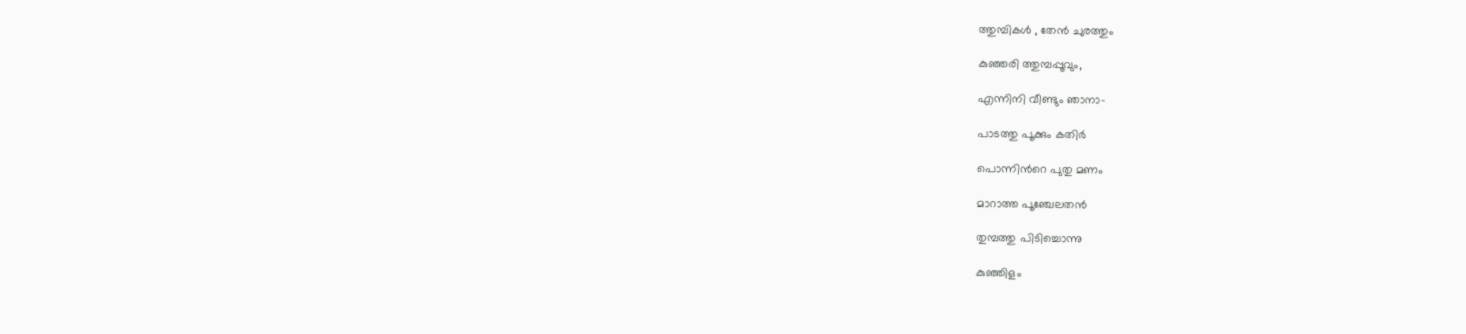ത്തുമ്പികള്‍ , തേന്‍ ചുരത്തും

കുഞ്ഞരി ത്തുമ്പപ്പൂവും,

എന്നിനി വീണ്ടും ഞാനാ-

പാടത്തു പൂക്കും കതിര്‍

പൊന്നിന്‍റെ പുതു മണം

മാറാത്ത പൂഞ്ചേലതന്‍

തുമ്പത്തു പിടിച്ചൊന്നു

കുഞ്ഞിളം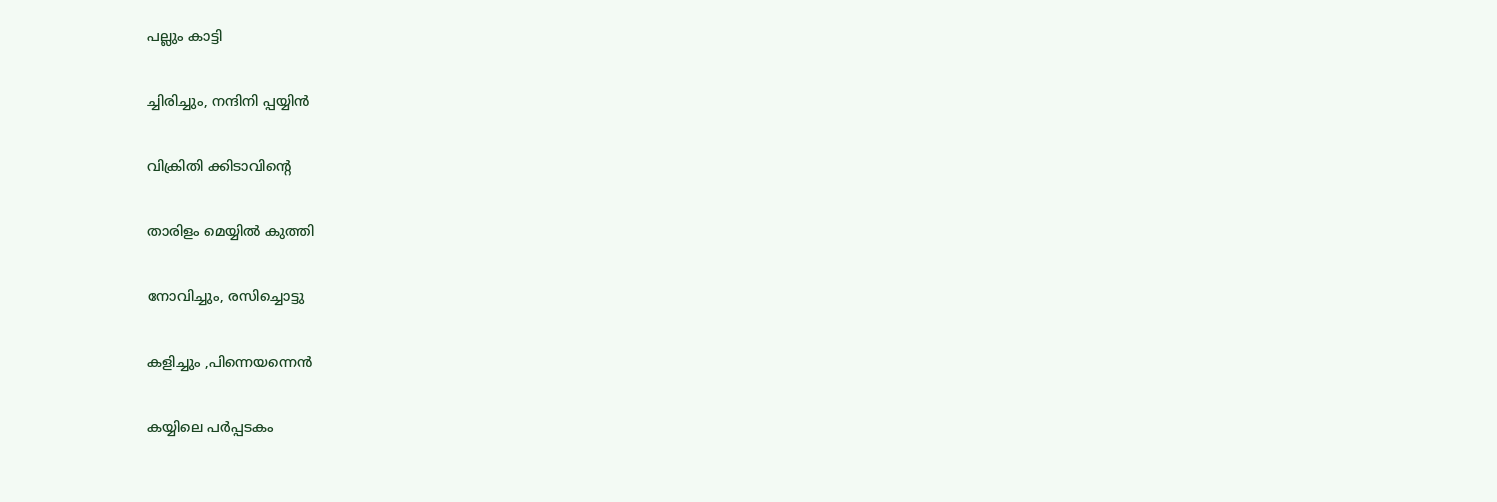പല്ലും കാട്ടി

ച്ചിരിച്ചും, നന്ദിനി പ്പയ്യിന്‍

വിക്രിതി ക്കിടാവിന്‍റെ

താരിളം മെയ്യില്‍ കുത്തി

നോവിച്ചും, രസിച്ചൊട്ടു

കളിച്ചും ,പിന്നെയന്നെന്‍

കയ്യിലെ പര്‍പ്പടകം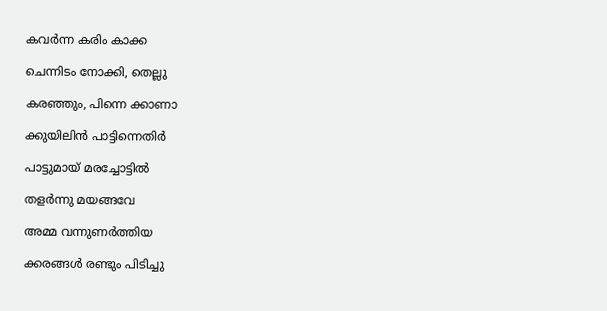കവര്‍ന്ന കരിം കാക്ക

ചെന്നിടം നോക്കി, തെല്ലു

കരഞ്ഞും, പിന്നെ ക്കാണാ

ക്കുയിലിന്‍ പാട്ടിന്നെതിര്‍

പാട്ടുമായ് മരച്ചോട്ടില്‍

തളര്‍ന്നു മയങ്ങവേ

അമ്മ വന്നുണര്‍ത്തിയ

ക്കരങ്ങള്‍ രണ്ടും പിടിച്ചു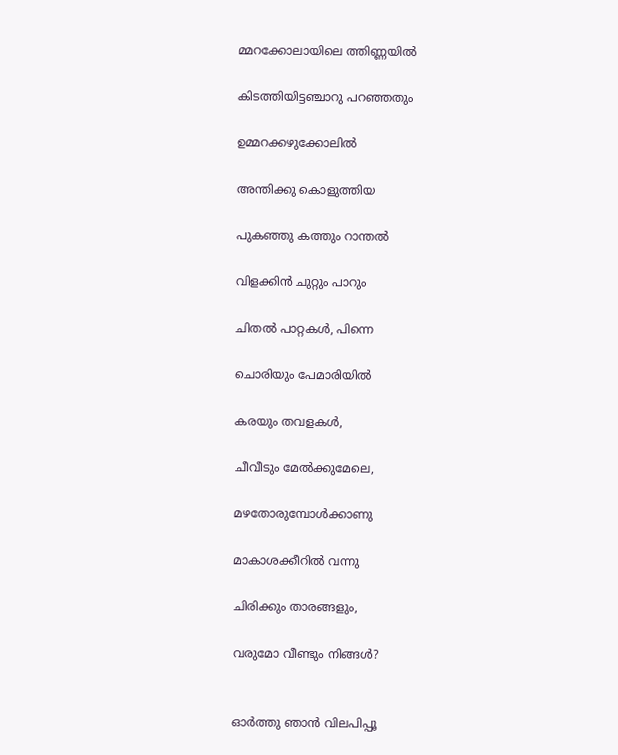മ്മറക്കോലായിലെ ത്തിണ്ണയില്‍

കിടത്തിയിട്ടഞ്ചാറു പറഞ്ഞതും

ഉമ്മറക്കഴുക്കോലില്‍

അന്തിക്കു കൊളുത്തിയ

പുകഞ്ഞു കത്തും റാന്തല്‍

വിളക്കിന്‍ ചുറ്റും പാറും

ചിതല്‍ പാറ്റകള്‍, പിന്നെ

ചൊരിയും പേമാരിയില്‍

കരയും തവളകള്‍,

ചീവീടും മേല്‍ക്കുമേലെ,

മഴതോരുമ്പോള്‍ക്കാണു

മാകാശക്കീറില്‍ വന്നു

ചിരിക്കും താരങ്ങളും,

വരുമോ വീണ്ടും നിങ്ങള്‍?


ഓര്‍ത്തു ഞാന്‍ വിലപിപ്പൂ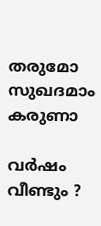തരുമോ സുഖദമാം കരുണാ

വര്‍ഷം വീണ്ടും ?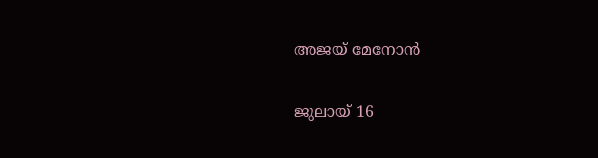അജയ് മേനോന്‍

ജുലായ് 16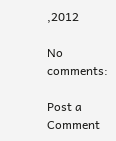,2012

No comments:

Post a Comment